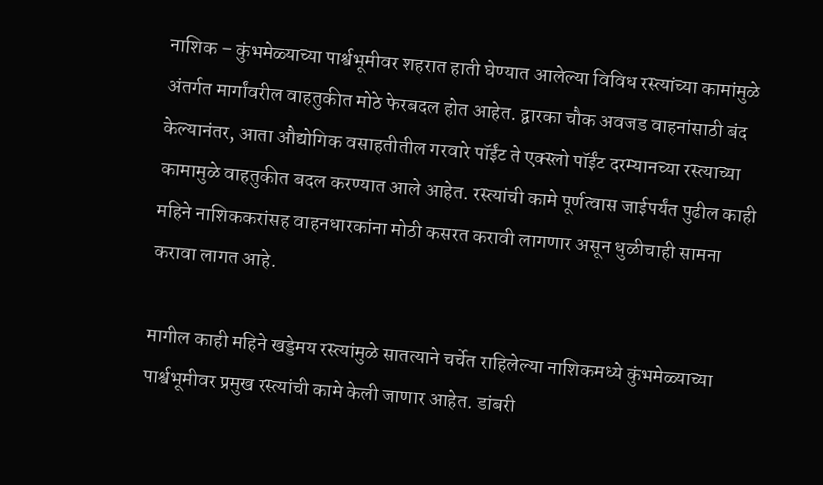नाशिक – कुंभमेळ्याच्या पार्श्वभूमीवर शहरात हाती घेण्यात आलेल्या विविध रस्त्यांच्या कामांमुळे अंतर्गत मार्गांवरील वाहतुकीत मोठे फेरबदल होत आहेत. द्वारका चौक अवजड वाहनांसाठी बंद केल्यानंतर, आता औद्योगिक वसाहतीतील गरवारे पॉईंट ते एक्स्लो पॉईंट दरम्यानच्या रस्त्याच्या कामामुळे वाहतुकीत बदल करण्यात आले आहेत. रस्त्यांची कामे पूर्णत्वास जाईपर्यंत पुढील काही महिने नाशिककरांसह वाहनधारकांना मोठी कसरत करावी लागणार असून धुळीचाही सामना करावा लागत आहे.

मागील काही महिने खड्डेमय रस्त्यांमुळे सातत्याने चर्चेत राहिलेल्या नाशिकमध्ये कुंभमेळ्याच्या पार्श्वभूमीवर प्रमुख रस्त्यांची कामे केली जाणार आहेत. डांबरी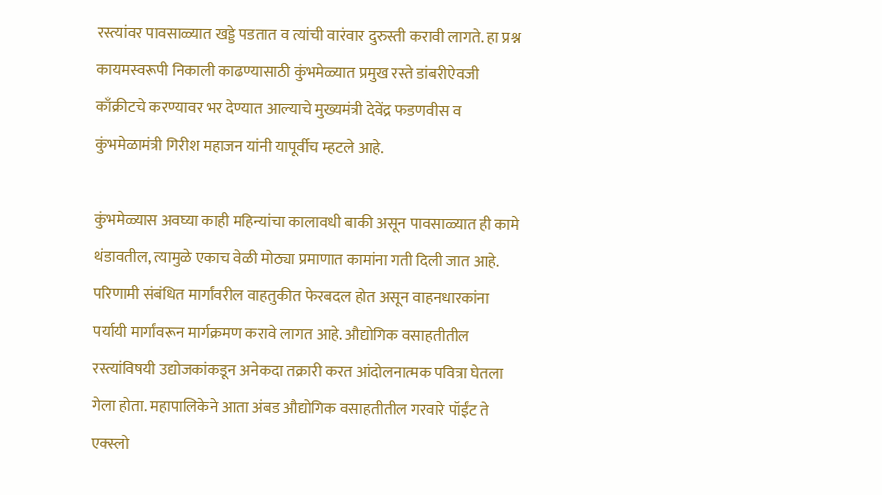रस्त्यांवर पावसाळ्यात खड्डे पडतात व त्यांची वारंवार दुरुस्ती करावी लागते. हा प्रश्न कायमस्वरूपी निकाली काढण्यासाठी कुंभमेळ्यात प्रमुख रस्ते डांबरीऐवजी काँक्रीटचे करण्यावर भर देण्यात आल्याचे मुख्यमंत्री देवेंद्र फडणवीस व कुंभमेळामंत्री गिरीश महाजन यांनी यापूर्वीच म्हटले आहे.

कुंभमेळ्यास अवघ्या काही महिन्यांचा कालावधी बाकी असून पावसाळ्यात ही कामे थंडावतील, त्यामुळे एकाच वेळी मोठ्या प्रमाणात कामांना गती दिली जात आहे. परिणामी संबंधित मार्गांवरील वाहतुकीत फेरबदल होत असून वाहनधारकांना पर्यायी मार्गांवरून मार्गक्रमण करावे लागत आहे. औद्योगिक वसाहतीतील रस्त्यांविषयी उद्योजकांकडून अनेकदा तक्रारी करत आंदोलनात्मक पवित्रा घेतला गेला होता. महापालिकेने आता अंबड औद्योगिक वसाहतीतील गरवारे पॉईंट ते एक्स्लो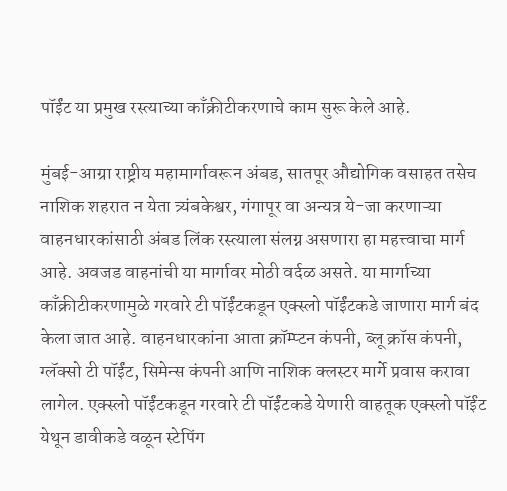पॉईंट या प्रमुख रस्त्याच्या काँक्रीटीकरणाचे काम सुरू केले आहे.

मुंबई-आग्रा राष्ट्रीय महामार्गावरून अंबड, सातपूर औद्योगिक वसाहत तसेच नाशिक शहरात न येता त्र्यंबकेश्वर, गंगापूर वा अन्यत्र ये-जा करणाऱ्या वाहनधारकांसाठी अंबड लिंक रस्त्याला संलग्न असणारा हा महत्त्वाचा मार्ग आहे. अवजड वाहनांची या मार्गावर मोठी वर्दळ असते. या मार्गाच्या काँक्रीटीकरणामुळे गरवारे टी पॉईंटकडून एक्स्लो पॉईंटकडे जाणारा मार्ग बंद केला जात आहे. वाहनधारकांना आता क्रॉम्प्टन कंपनी, ब्लू क्रॉस कंपनी, ग्लॅक्सो टी पॉईंट, सिमेन्स कंपनी आणि नाशिक क्लस्टर मार्गे प्रवास करावा लागेल. एक्स्लो पॉईंटकडून गरवारे टी पॉईंटकडे येणारी वाहतूक एक्स्लो पॉईंट येथून डावीकडे वळून स्टेपिंग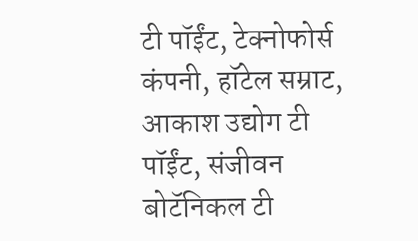टी पॉईंट, टेक्नोफोर्स कंपनी, हॉटेल सम्राट, आकाश उद्योग टी पॉईंट, संजीवन बोटॅनिकल टी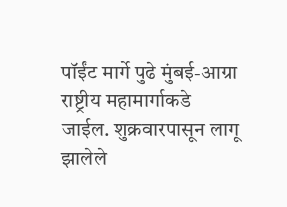पॉईंट मार्गे पुढे मुंबई-आग्रा राष्ट्रीय महामार्गाकडे जाईल. शुक्रवारपासून लागू झालेले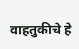वाहतुकीचे हे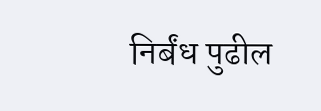निर्बंध पुढील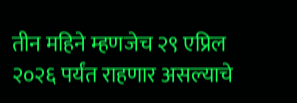तीन महिने म्हणजेच २९ एप्रिल २०२६ पर्यंत राहणार असल्याचे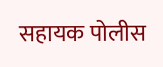सहायक पोलीस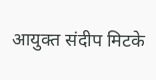आयुक्त संदीप मिटके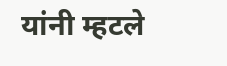यांनी म्हटले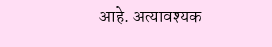आहे. अत्यावश्यक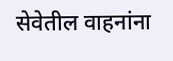सेवेतील वाहनांना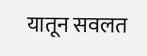यातून सवलत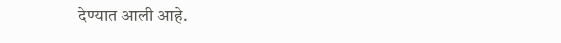देण्यात आली आहे.